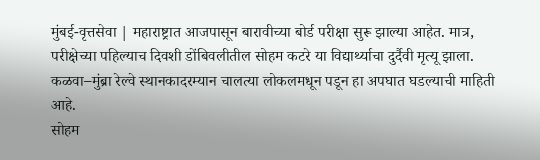मुंबई-वृत्तसेवा | महाराष्ट्रात आजपासून बारावीच्या बोर्ड परीक्षा सुरू झाल्या आहेत. मात्र, परीक्षेच्या पहिल्याच दिवशी डोंबिवलीतील सोहम कटरे या विद्यार्थ्याचा दुर्दैवी मृत्यू झाला. कळवा–मुंब्रा रेल्वे स्थानकादरम्यान चालत्या लोकलमधून पडून हा अपघात घडल्याची माहिती आहे.
सोहम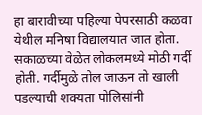हा बारावीच्या पहिल्या पेपरसाठी कळवा येथील मनिषा विद्यालयात जात होता. सकाळच्या वेळेत लोकलमध्ये मोठी गर्दी होती. गर्दीमुळे तोल जाऊन तो खाली पडल्याची शक्यता पोलिसांनी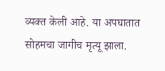व्यक्त केली आहे. या अपघातात सोहमचा जागीच मृत्यू झाला.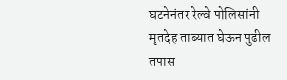घटनेनंतर रेल्वे पोलिसांनी मृतदेह ताब्यात घेऊन पुढील तपास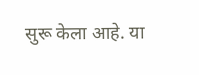सुरू केला आहे. या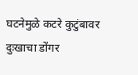घटनेमुळे कटरे कुटुंबावर दुःखाचा डोंगर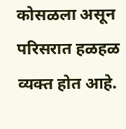कोसळला असून परिसरात हळहळ व्यक्त होत आहे.